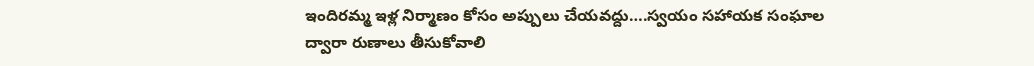ఇందిరమ్మ ఇళ్ల నిర్మాణం కోసం అప్పులు చేయవద్దు….స్వయం సహాయక సంఘాల ద్వారా రుణాలు తీసుకోవాలి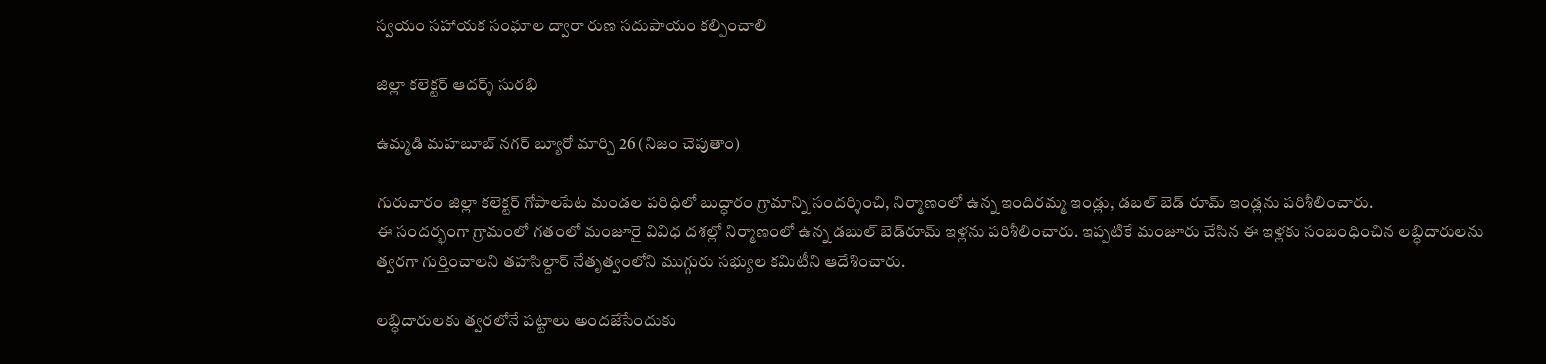స్వయం సహాయక సంఘాల ద్వారా రుణ సదుపాయం కల్పించాలి

జిల్లా కలెక్టర్ ఆదర్శ్ సురభి

ఉమ్మడి మహబూబ్ నగర్ బ్యూరో మార్చి 26 (నిజం చెపుతాం)

గురువారం జిల్లా కలెక్టర్ గోపాలపేట మండల పరిధిలో బుద్ధారం గ్రామాన్ని సందర్శించి, నిర్మాణంలో ఉన్న ఇందిరమ్మ ఇండ్లు, డబల్ బెడ్ రూమ్ ఇండ్లను పరిశీలించారు.
ఈ సందర్భంగా గ్రామంలో గతంలో మంజూరై వివిధ దశల్లో నిర్మాణంలో ఉన్న డబుల్ బెడ్‌రూమ్ ఇళ్లను పరిశీలించారు. ఇప్పటికే మంజూరు చేసిన ఈ ఇళ్లకు సంబంధించిన లబ్ధిదారులను త్వరగా గుర్తించాలని తహసిల్దార్ నేతృత్వంలోని ముగ్గురు సభ్యుల కమిటీని ఆదేశించారు.

లబ్ధిదారులకు త్వరలోనే పట్టాలు అందజేసేందుకు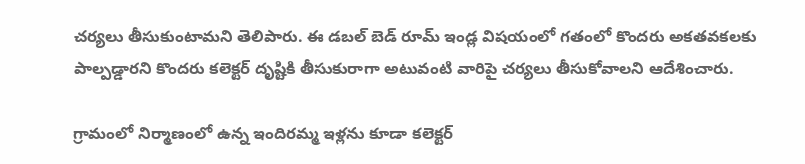చర్యలు తీసుకుంటామని తెలిపారు. ఈ డబల్ బెడ్ రూమ్ ఇండ్ల విషయంలో గతంలో కొందరు అకతవకలకు పాల్పడ్డారని కొందరు కలెక్టర్ దృష్టికి తీసుకురాగా అటువంటి వారిపై చర్యలు తీసుకోవాలని ఆదేశించారు.

గ్రామంలో నిర్మాణంలో ఉన్న ఇందిరమ్మ ఇళ్లను కూడా కలెక్టర్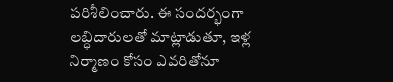పరిశీలించారు. ఈ సందర్భంగా లబ్ధిదారులతో మాట్లాడుతూ, ఇళ్ల నిర్మాణం కోసం ఎవరితోనూ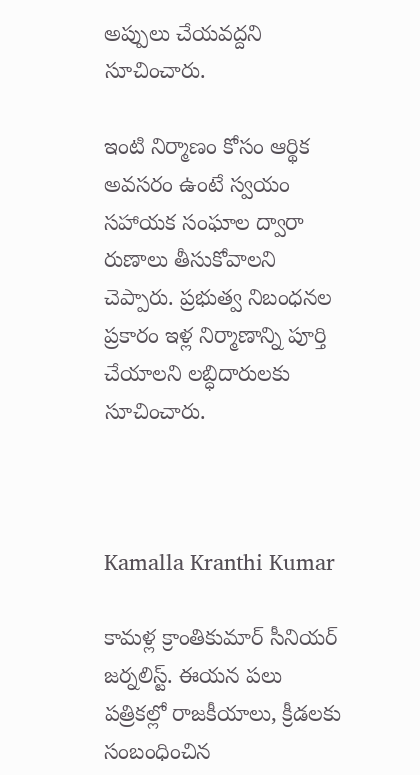అప్పులు చేయవద్దని సూచించారు.

ఇంటి నిర్మాణం కోసం ఆర్థిక అవసరం ఉంటే స్వయం సహాయక సంఘాల ద్వారా రుణాలు తీసుకోవాలని చెప్పారు. ప్రభుత్వ నిబంధనల ప్రకారం ఇళ్ల నిర్మాణాన్ని పూర్తి చేయాలని లబ్ధిదారులకు సూచించారు.



Kamalla Kranthi Kumar

కామళ్ల క్రాంతికుమార్ సీనియర్ జర్నలిస్ట్. ఈయన పలు పత్రికల్లో రాజకీయాలు, క్రీడలకు సంబంధించిన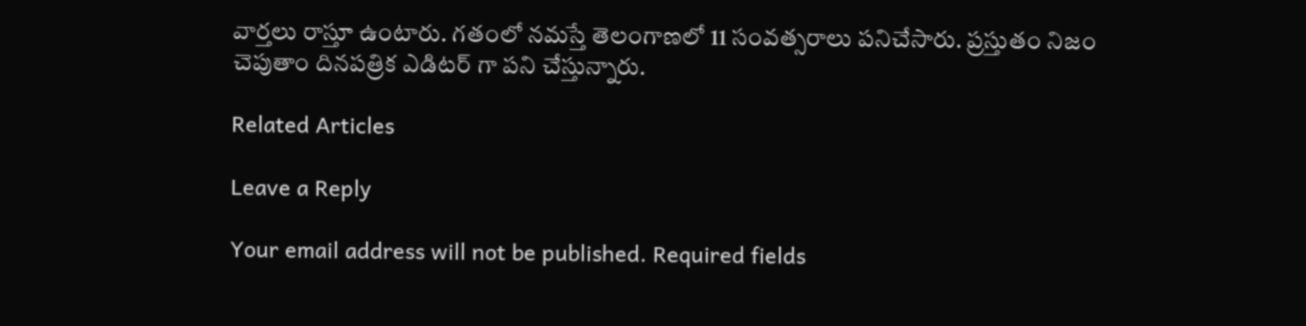వార్తలు రాస్తూ ఉంటారు. గతంలో నమస్తే తెలంగాణలో 11 సంవత్సరాలు పనిచేసారు. ప్రస్తుతం నిజం చెపుతాం దినపత్రిక ఎడిటర్ గా పని చేస్తున్నారు.

Related Articles

Leave a Reply

Your email address will not be published. Required fields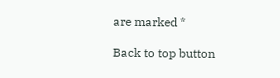are marked *

Back to top button